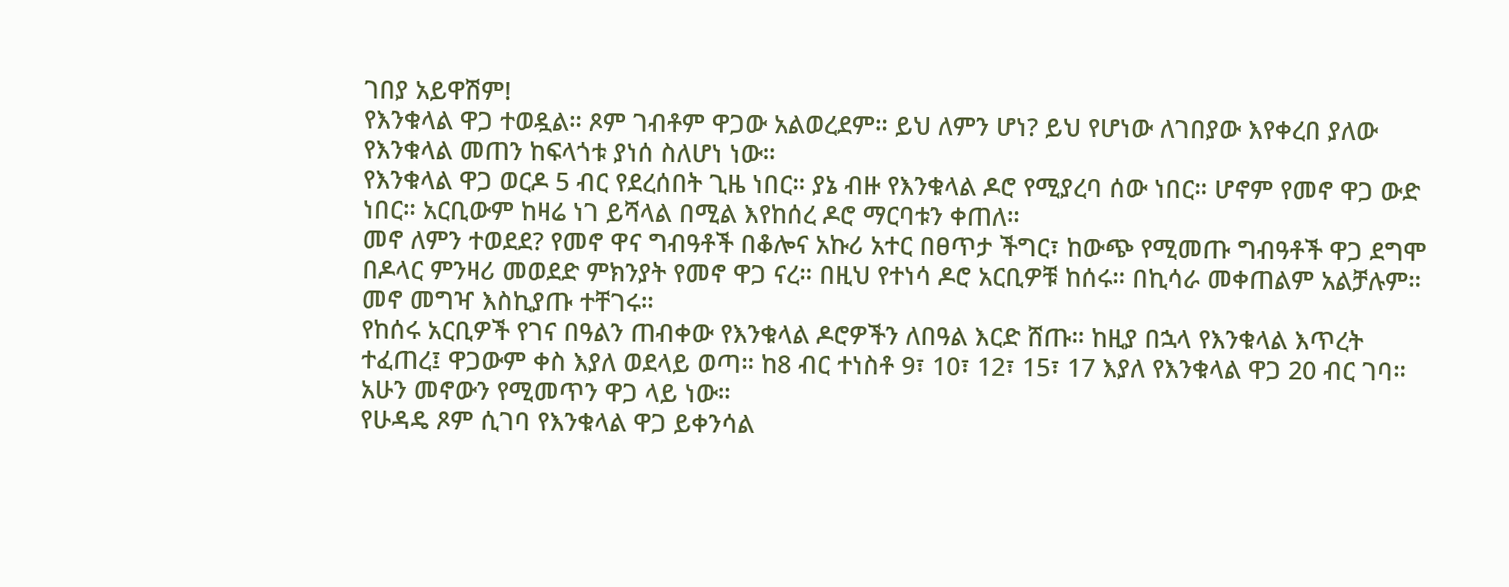ገበያ አይዋሽም!
የእንቁላል ዋጋ ተወዷል። ጾም ገብቶም ዋጋው አልወረደም። ይህ ለምን ሆነ? ይህ የሆነው ለገበያው እየቀረበ ያለው የእንቁላል መጠን ከፍላጎቱ ያነሰ ስለሆነ ነው።
የእንቁላል ዋጋ ወርዶ 5 ብር የደረሰበት ጊዜ ነበር። ያኔ ብዙ የእንቁላል ዶሮ የሚያረባ ሰው ነበር። ሆኖም የመኖ ዋጋ ውድ ነበር። አርቢውም ከዛሬ ነገ ይሻላል በሚል እየከሰረ ዶሮ ማርባቱን ቀጠለ።
መኖ ለምን ተወደደ? የመኖ ዋና ግብዓቶች በቆሎና አኩሪ አተር በፀጥታ ችግር፣ ከውጭ የሚመጡ ግብዓቶች ዋጋ ደግሞ በዶላር ምንዛሪ መወደድ ምክንያት የመኖ ዋጋ ናረ። በዚህ የተነሳ ዶሮ አርቢዎቹ ከሰሩ። በኪሳራ መቀጠልም አልቻሉም። መኖ መግዣ እስኪያጡ ተቸገሩ።
የከሰሩ አርቢዎች የገና በዓልን ጠብቀው የእንቁላል ዶሮዎችን ለበዓል እርድ ሸጡ። ከዚያ በኋላ የእንቁላል እጥረት ተፈጠረ፤ ዋጋውም ቀስ እያለ ወደላይ ወጣ። ከ8 ብር ተነስቶ 9፣ 10፣ 12፣ 15፣ 17 እያለ የእንቁላል ዋጋ 20 ብር ገባ። አሁን መኖውን የሚመጥን ዋጋ ላይ ነው።
የሁዳዴ ጾም ሲገባ የእንቁላል ዋጋ ይቀንሳል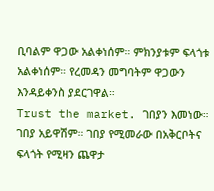ቢባልም ዋጋው አልቀነሰም። ምክንያቱም ፍላጎቱ አልቀነሰም። የረመዳን መግባትም ዋጋውን እንዳይቀንስ ያደርገዋል።
Trust the market. ገበያን እመነው። ገበያ አይዋሽም። ገበያ የሚመራው በአቅርቦትና ፍላጎት የሚዛን ጨዋታ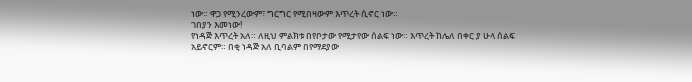ነው። ዋጋ የሚንረውም፣ ግርግር የሚበዛውም እጥረት ሲኖር ነው።
ገበያን እመነው!
የነዳጅ እጥረት አለ። ለዚህ ምልክቱ በየቦታው የሚታየው ሰልፍ ነው። እጥረት ከሌለ በቀር ያ ሁላ ሰልፍ አይኖርም። በቂ ነዳጅ አለ ቢባልም በየማደያው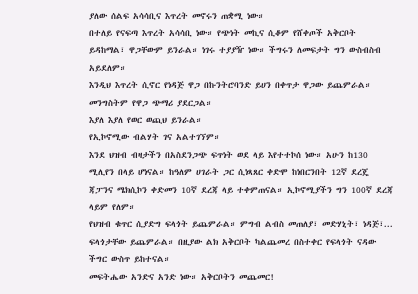ያለው ሰልፍ አሳሳቢና እጥረት መኖሩን ጠቋሚ ነው።
በተለይ የናፍጣ እጥረት አሳሳቢ ነው። የጭነት መኪና ሲቆም የሸቀጦች አቅርቦት ይዳከማል፣ ዋጋቸውም ይንራል። ነገሩ ተያያዥ ነው። ችግሩን ለመፍታት ግን ውስብስብ አይደለም።
እንዲህ እጥረት ሲኖር የነዳጅ ዋጋ በኩንትሮባንድ ይሀን በቀጥታ ዋጋው ይጨምራል። መንግስትም የዋጋ ጭማሪ ያደርጋል።
እያለ እያለ የወር ወጪህ ይንራል።
የኢኮኖሚው ብልሃት ገና አልተገኘም።
እንደ ህዝብ ብዛታችን በአስደንጋጭ ፍጥነት ወደ ላይ እየተተኮሰ ነው። አሁን ከ130 ሚሊየን በላይ ሆነናል። ከዓለም ሀገራት ጋር ሲነጻጸር ቀድሞ ከነበርንበት 12ኛ ደረጄ ጃፓንና ሜክሲኮን ቀድመን 10ኛ ደረጃ ላይ ተቀምጠናል። ኢኮኖሚያችን ግን 100ኛ ደረጃ ላይም የለም።
የህዝብ ቁጥር ሲያድግ ፍላጎት ይጨምራል። ምግብ ልብስ መጠለያ፣ መድሃኒት፣ ነዳጅ፣... ፍላጎታቸው ይጨምራል። በዚያው ልክ አቅርቦት ካልጨመረ በስተቀር የፍላጎት ናዳው ችግር ውስጥ ይከተናል።
መፍትሔው አንድና አንድ ነው። አቅርቦትን መጨመር!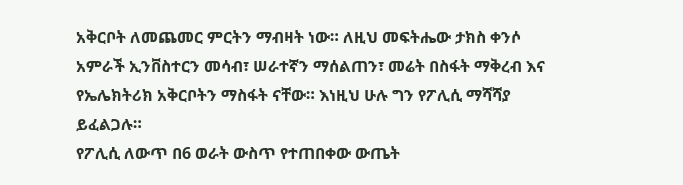አቅርቦት ለመጨመር ምርትን ማብዛት ነው። ለዚህ መፍትሔው ታክስ ቀንሶ አምራች ኢንቨስተርን መሳብ፣ ሠራተኛን ማሰልጠን፣ መሬት በስፋት ማቅረብ እና የኤሌክትሪክ አቅርቦትን ማስፋት ናቸው። እነዚህ ሁሉ ግን የፖሊሲ ማሻሻያ ይፈልጋሉ።
የፖሊሲ ለውጥ በ6 ወራት ውስጥ የተጠበቀው ውጤት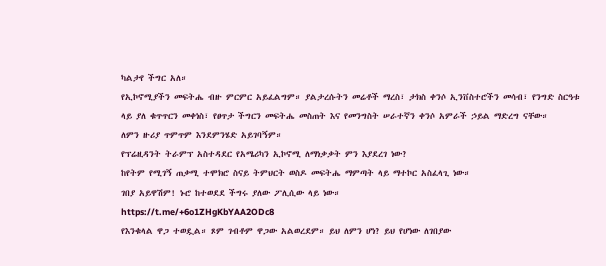ካልታየ ችግር አለ።
የኢኮኖሚያችን መፍትሔ ብዙ ምርምር አይፈልግም። ያልታረሱትን መሬቶች ማረስ፣ ታክስ ቀንሶ ኢንቨስተሮችን መሳብ፣ የንግድ ስርዓቱ ላይ ያለ ቁጥጥርን መቀነስ፣ የፀጥታ ችግርን መፍትሔ መስጠት እና የመንግስት ሠራተኛን ቀንሶ አምራች ኃይል ማድረግ ናቸው።
ለምን ዙሪያ ጥምጥም እንደምንሄድ አይገባኝም።
የፕሬዚዳንት ትራምፕ አስተዳደር የአሜሪካን ኢኮኖሚ ለማነቃቃት ምን እያደረገ ነው?
ከየትም የሚገኝ ጠቃሚ ተሞክሮ ስናይ ትምህርት ወስዶ መፍትሔ ማምጣት ላይ ማተኮር አስፈላጊ ነው።
ገበያ አይዋሽም! ኑሮ ከተወደደ ችግሩ ያለው ፖሊሲው ላይ ነው።
https://t.me/+6o1ZHgKbYAA2ODc8
የእንቁላል ዋጋ ተወዷል። ጾም ገብቶም ዋጋው አልወረደም። ይህ ለምን ሆነ? ይህ የሆነው ለገበያው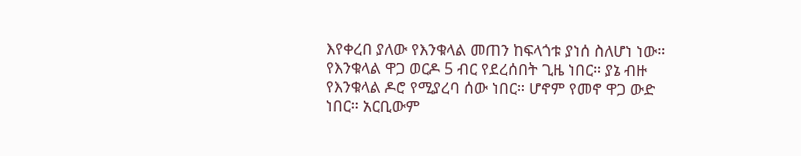እየቀረበ ያለው የእንቁላል መጠን ከፍላጎቱ ያነሰ ስለሆነ ነው።
የእንቁላል ዋጋ ወርዶ 5 ብር የደረሰበት ጊዜ ነበር። ያኔ ብዙ የእንቁላል ዶሮ የሚያረባ ሰው ነበር። ሆኖም የመኖ ዋጋ ውድ ነበር። አርቢውም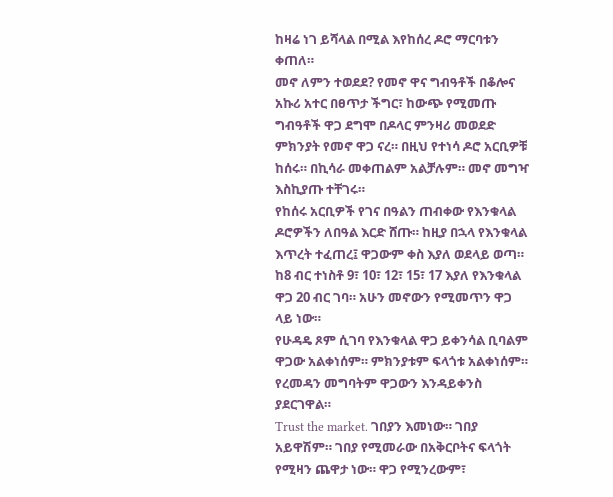ከዛሬ ነገ ይሻላል በሚል እየከሰረ ዶሮ ማርባቱን ቀጠለ።
መኖ ለምን ተወደደ? የመኖ ዋና ግብዓቶች በቆሎና አኩሪ አተር በፀጥታ ችግር፣ ከውጭ የሚመጡ ግብዓቶች ዋጋ ደግሞ በዶላር ምንዛሪ መወደድ ምክንያት የመኖ ዋጋ ናረ። በዚህ የተነሳ ዶሮ አርቢዎቹ ከሰሩ። በኪሳራ መቀጠልም አልቻሉም። መኖ መግዣ እስኪያጡ ተቸገሩ።
የከሰሩ አርቢዎች የገና በዓልን ጠብቀው የእንቁላል ዶሮዎችን ለበዓል እርድ ሸጡ። ከዚያ በኋላ የእንቁላል እጥረት ተፈጠረ፤ ዋጋውም ቀስ እያለ ወደላይ ወጣ። ከ8 ብር ተነስቶ 9፣ 10፣ 12፣ 15፣ 17 እያለ የእንቁላል ዋጋ 20 ብር ገባ። አሁን መኖውን የሚመጥን ዋጋ ላይ ነው።
የሁዳዴ ጾም ሲገባ የእንቁላል ዋጋ ይቀንሳል ቢባልም ዋጋው አልቀነሰም። ምክንያቱም ፍላጎቱ አልቀነሰም። የረመዳን መግባትም ዋጋውን እንዳይቀንስ ያደርገዋል።
Trust the market. ገበያን እመነው። ገበያ አይዋሽም። ገበያ የሚመራው በአቅርቦትና ፍላጎት የሚዛን ጨዋታ ነው። ዋጋ የሚንረውም፣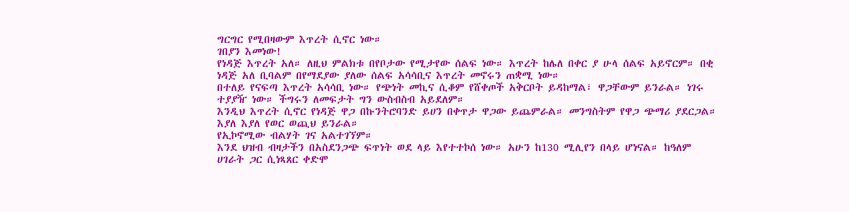ግርግር የሚበዛውም እጥረት ሲኖር ነው።
ገበያን እመነው!
የነዳጅ እጥረት አለ። ለዚህ ምልክቱ በየቦታው የሚታየው ሰልፍ ነው። እጥረት ከሌለ በቀር ያ ሁላ ሰልፍ አይኖርም። በቂ ነዳጅ አለ ቢባልም በየማደያው ያለው ሰልፍ አሳሳቢና እጥረት መኖሩን ጠቋሚ ነው።
በተለይ የናፍጣ እጥረት አሳሳቢ ነው። የጭነት መኪና ሲቆም የሸቀጦች አቅርቦት ይዳከማል፣ ዋጋቸውም ይንራል። ነገሩ ተያያዥ ነው። ችግሩን ለመፍታት ግን ውስብስብ አይደለም።
እንዲህ እጥረት ሲኖር የነዳጅ ዋጋ በኩንትሮባንድ ይሀን በቀጥታ ዋጋው ይጨምራል። መንግስትም የዋጋ ጭማሪ ያደርጋል።
እያለ እያለ የወር ወጪህ ይንራል።
የኢኮኖሚው ብልሃት ገና አልተገኘም።
እንደ ህዝብ ብዛታችን በአስደንጋጭ ፍጥነት ወደ ላይ እየተተኮሰ ነው። አሁን ከ130 ሚሊየን በላይ ሆነናል። ከዓለም ሀገራት ጋር ሲነጻጸር ቀድሞ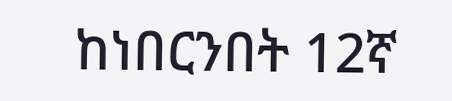ከነበርንበት 12ኛ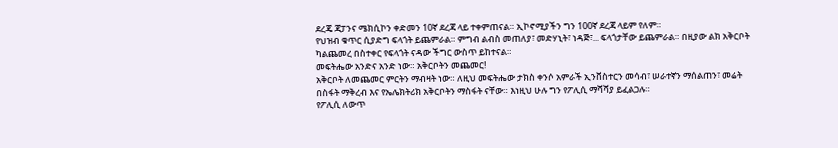ደረጄ ጃፓንና ሜክሲኮን ቀድመን 10ኛ ደረጃ ላይ ተቀምጠናል። ኢኮኖሚያችን ግን 100ኛ ደረጃ ላይም የለም።
የህዝብ ቁጥር ሲያድግ ፍላጎት ይጨምራል። ምግብ ልብስ መጠለያ፣ መድሃኒት፣ ነዳጅ፣... ፍላጎታቸው ይጨምራል። በዚያው ልክ አቅርቦት ካልጨመረ በስተቀር የፍላጎት ናዳው ችግር ውስጥ ይከተናል።
መፍትሔው አንድና አንድ ነው። አቅርቦትን መጨመር!
አቅርቦት ለመጨመር ምርትን ማብዛት ነው። ለዚህ መፍትሔው ታክስ ቀንሶ አምራች ኢንቨስተርን መሳብ፣ ሠራተኛን ማሰልጠን፣ መሬት በስፋት ማቅረብ እና የኤሌክትሪክ አቅርቦትን ማስፋት ናቸው። እነዚህ ሁሉ ግን የፖሊሲ ማሻሻያ ይፈልጋሉ።
የፖሊሲ ለውጥ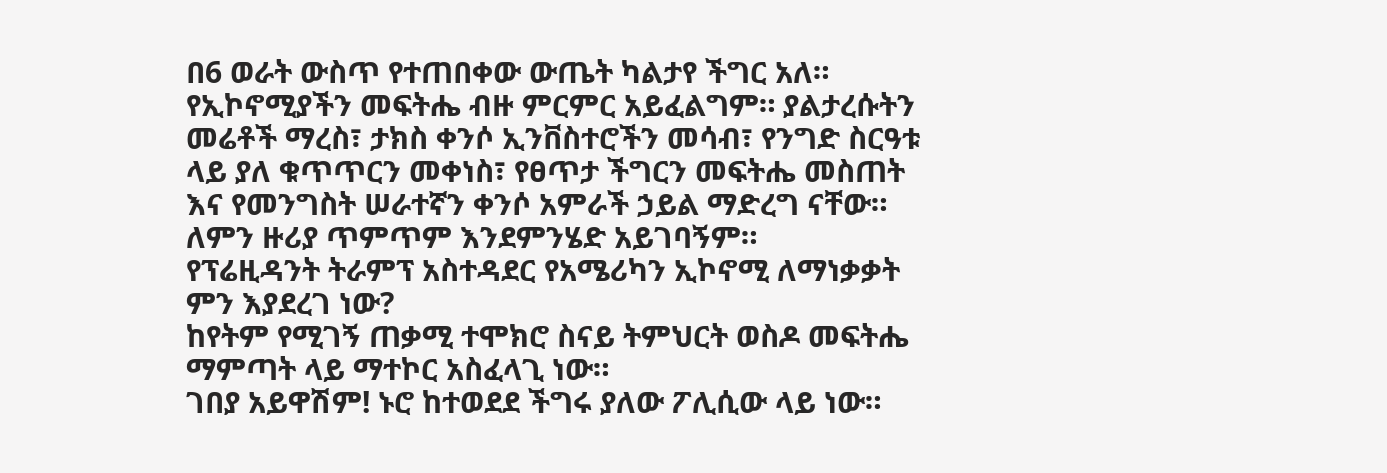በ6 ወራት ውስጥ የተጠበቀው ውጤት ካልታየ ችግር አለ።
የኢኮኖሚያችን መፍትሔ ብዙ ምርምር አይፈልግም። ያልታረሱትን መሬቶች ማረስ፣ ታክስ ቀንሶ ኢንቨስተሮችን መሳብ፣ የንግድ ስርዓቱ ላይ ያለ ቁጥጥርን መቀነስ፣ የፀጥታ ችግርን መፍትሔ መስጠት እና የመንግስት ሠራተኛን ቀንሶ አምራች ኃይል ማድረግ ናቸው።
ለምን ዙሪያ ጥምጥም እንደምንሄድ አይገባኝም።
የፕሬዚዳንት ትራምፕ አስተዳደር የአሜሪካን ኢኮኖሚ ለማነቃቃት ምን እያደረገ ነው?
ከየትም የሚገኝ ጠቃሚ ተሞክሮ ስናይ ትምህርት ወስዶ መፍትሔ ማምጣት ላይ ማተኮር አስፈላጊ ነው።
ገበያ አይዋሽም! ኑሮ ከተወደደ ችግሩ ያለው ፖሊሲው ላይ ነው።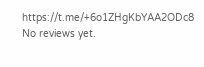https://t.me/+6o1ZHgKbYAA2ODc8
No reviews yet.